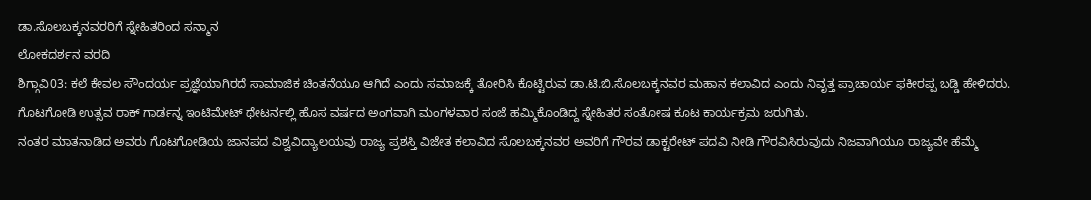ಡಾ.ಸೊಲಬಕ್ಕನವರರಿಗೆ ಸ್ನೇಹಿತರಿಂದ ಸನ್ಮಾನ
ಲೋಕದರ್ಶನ ವರದಿ
ಶಿಗ್ಗಾವಿ03: ಕಲೆ ಕೇವಲ ಸೌಂದರ್ಯ ಪ್ರಜ್ಞೆಯಾಗಿರದೆ ಸಾಮಾಜಿಕ ಚಿಂತನೆಯೂ ಆಗಿದೆ ಎಂದು ಸಮಾಜಕ್ಕೆ ತೋರಿಸಿ ಕೊಟ್ಟಿರುವ ಡಾ.ಟಿ.ಬಿ.ಸೊಲಬಕ್ಕನವರ ಮಹಾನ ಕಲಾವಿದ ಎಂದು ನಿವೃತ್ತ ಪ್ರಾಚಾರ್ಯ ಫಕೀರಪ್ಪ ಬಡ್ಡಿ ಹೇಳಿದರು.
ಗೊಟಗೋಡಿ ಉತ್ಸವ ರಾಕ್ ಗಾರ್ಡನ್ನ ಇಂಟಿಮೇಟ್ ಥೇಟರ್ನಲ್ಲಿ ಹೊಸ ವರ್ಷದ ಅಂಗವಾಗಿ ಮಂಗಳವಾರ ಸಂಜೆ ಹಮ್ಮಿಕೊಂಡಿದ್ದ ಸ್ನೇಹಿತರ ಸಂತೋಷ ಕೂಟ ಕಾರ್ಯಕ್ರಮ ಜರುಗಿತು.
ನಂತರ ಮಾತನಾಡಿದ ಅವರು ಗೊಟಗೋಡಿಯ ಜಾನಪದ ವಿಶ್ವವಿದ್ಯಾಲಯವು ರಾಜ್ಯ ಪ್ರಶಸ್ತಿ ವಿಜೇತ ಕಲಾವಿದ ಸೊಲಬಕ್ಕನವರ ಅವರಿಗೆ ಗೌರವ ಡಾಕ್ಟರೇಟ್ ಪದವಿ ನೀಡಿ ಗೌರವಿಸಿರುವುದು ನಿಜವಾಗಿಯೂ ರಾಜ್ಯವೇ ಹೆಮ್ಮೆ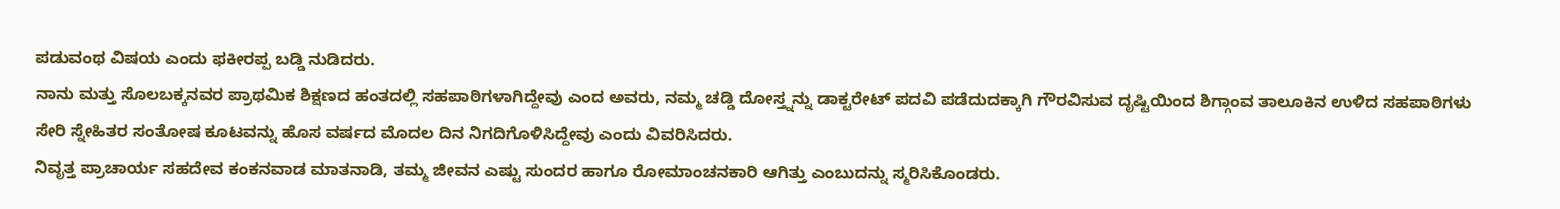ಪಡುವಂಥ ವಿಷಯ ಎಂದು ಫಕೀರಪ್ಪ ಬಡ್ಡಿ ನುಡಿದರು.
ನಾನು ಮತ್ತು ಸೊಲಬಕ್ಕನವರ ಪ್ರಾಥಮಿಕ ಶಿಕ್ಷಣದ ಹಂತದಲ್ಲಿ ಸಹಪಾಠಿಗಳಾಗಿದ್ದೇವು ಎಂದ ಅವರು, ನಮ್ಮ ಚಡ್ಡಿ ದೋಸ್ತ್ನನ್ನು ಡಾಕ್ಟರೇಟ್ ಪದವಿ ಪಡೆದುದಕ್ಕಾಗಿ ಗೌರವಿಸುವ ದೃಷ್ಟಿಯಿಂದ ಶಿಗ್ಗಾಂವ ತಾಲೂಕಿನ ಉಳಿದ ಸಹಪಾಠಿಗಳು ಸೇರಿ ಸ್ನೇಹಿತರ ಸಂತೋಷ ಕೂಟವನ್ನು ಹೊಸ ವರ್ಷದ ಮೊದಲ ದಿನ ನಿಗದಿಗೊಳಿಸಿದ್ದೇವು ಎಂದು ವಿವರಿಸಿದರು.
ನಿವೃತ್ತ ಪ್ರಾಚಾರ್ಯ ಸಹದೇವ ಕಂಕನವಾಡ ಮಾತನಾಡಿ, ತಮ್ಮ ಜೀವನ ಎಷ್ಟು ಸುಂದರ ಹಾಗೂ ರೋಮಾಂಚನಕಾರಿ ಆಗಿತ್ತು ಎಂಬುದನ್ನು ಸ್ಮರಿಸಿಕೊಂಡರು.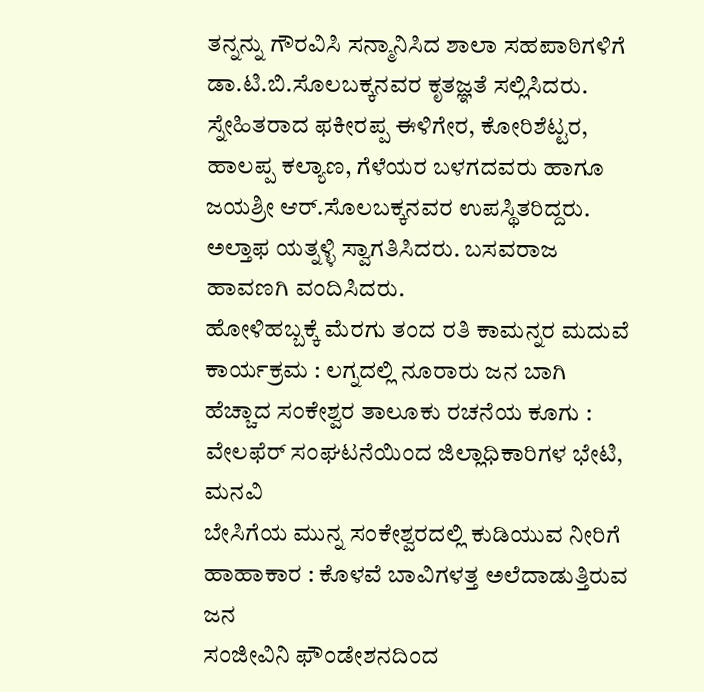ತನ್ನನ್ನು ಗೌರವಿಸಿ ಸನ್ಮಾನಿಸಿದ ಶಾಲಾ ಸಹಪಾಠಿಗಳಿಗೆ ಡಾ.ಟಿ.ಬಿ.ಸೊಲಬಕ್ಕನವರ ಕೃತಜ್ಞತೆ ಸಲ್ಲಿಸಿದರು.
ಸ್ನೇಹಿತರಾದ ಫಕೀರಪ್ಪ ಈಳಿಗೇರ, ಕೋರಿಶೆಟ್ಟರ, ಹಾಲಪ್ಪ ಕಲ್ಯಾಣ, ಗೆಳೆಯರ ಬಳಗದವರು ಹಾಗೂ ಜಯಶ್ರೀ ಆರ್.ಸೊಲಬಕ್ಕನವರ ಉಪಸ್ಥಿತರಿದ್ದರು. ಅಲ್ತಾಫ ಯತ್ನಳ್ಳಿ ಸ್ವಾಗತಿಸಿದರು. ಬಸವರಾಜ ಹಾವಣಗಿ ವಂದಿಸಿದರು.
ಹೋಳಿಹಬ್ಬಕ್ಕೆ ಮೆರಗು ತಂದ ರತಿ ಕಾಮನ್ನರ ಮದುವೆ ಕಾರ್ಯಕ್ರಮ : ಲಗ್ನದಲ್ಲಿ ನೂರಾರು ಜನ ಬಾಗಿ
ಹೆಚ್ಚಾದ ಸಂಕೇಶ್ವರ ತಾಲೂಕು ರಚನೆಯ ಕೂಗು : ವೇಲಫೆರ್ ಸಂಘಟನೆಯಿಂದ ಜಿಲ್ಲಾಧಿಕಾರಿಗಳ ಭೇಟಿ, ಮನವಿ
ಬೇಸಿಗೆಯ ಮುನ್ನ ಸಂಕೇಶ್ವರದಲ್ಲಿ ಕುಡಿಯುವ ನೀರಿಗೆ ಹಾಹಾಕಾರ : ಕೊಳವೆ ಬಾವಿಗಳತ್ತ ಅಲೆದಾಡುತ್ತಿರುವ ಜನ
ಸಂಜೀವಿನಿ ಫೌಂಡೇಶನದಿಂದ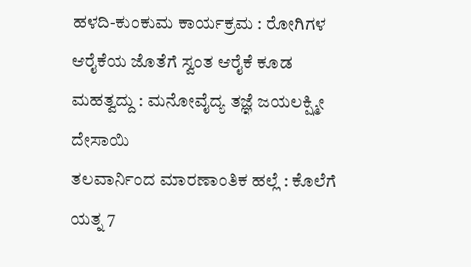ಹಳದಿ-ಕುಂಕುಮ ಕಾರ್ಯಕ್ರಮ : ರೋಗಿಗಳ ಆರೈಕೆಯ ಜೊತೆಗೆ ಸ್ವಂತ ಆರೈಕೆ ಕೂಡ ಮಹತ್ವದ್ದು : ಮನೋವೈದ್ಯ ತಜ್ಞೆ ಜಯಲಕ್ಷ್ಮೀ ದೇಸಾಯಿ
ತಲವಾರ್ನಿಂದ ಮಾರಣಾಂತಿಕ ಹಲ್ಲೆ : ಕೊಲೆಗೆ ಯತ್ನ 7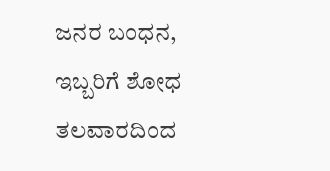ಜನರ ಬಂಧನ, ಇಬ್ಬರಿಗೆ ಶೋಧ
ತಲವಾರದಿಂದ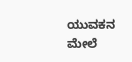ಯುವಕನ ಮೇಲೆ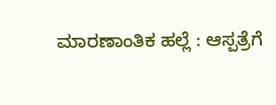ಮಾರಣಾಂತಿಕ ಹಲ್ಲೆ : ಆಸ್ಪತ್ರೆಗೆ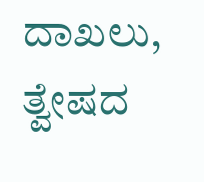ದಾಖಲು, ತ್ವೇಷದ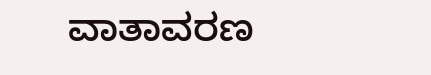ವಾತಾವರಣ